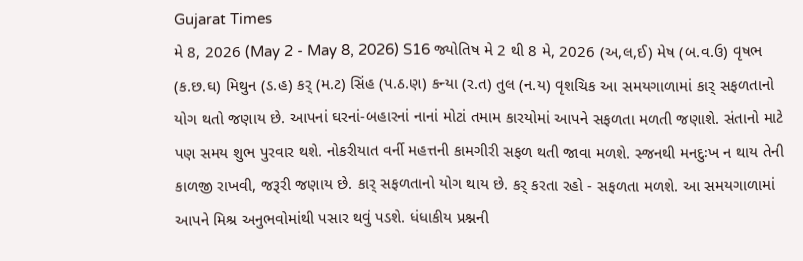Gujarat Times
મે 8, 2026 (May 2 - May 8, 2026) S16 જ્યોતિષ મે 2 થી 8 મે, 2026 (અ,લ,ઈ) મેષ (બ.વ.ઉ) વૃષભ (ક.છ.ઘ) મિથુન (ડ.હ) કર્ (મ.ટ) સિંહ (પ.ઠ.ણ) કન્યા (ર.ત) તુલ (ન.ય) વૃશચિક આ સમયગાળામાં કાર્ સફળતાનો યોગ થતો જણાય છે. આપનાં ઘરનાં-બહારનાં નાનાં મોટાં તમામ કારયોમાં આપને સફળતા મળતી જણાશે. સંતાનો માટે પણ સમય શુભ પુરવાર થશે. નોકરીયાત વર્ની મહત્તની કામગીરી સફળ થતી જાવા મળશે. સ્જનથી મનદુઃખ ન થાય તેની કાળજી રાખવી, જરૂરી જણાય છે. કાર્ સફળતાનો યોગ થાય છે. કર્ કરતા રહો - સફળતા મળશે. આ સમયગાળામાં આપને મિશ્ર અનુભવોમાંથી પસાર થવું પડશે. ધંધાકીય પ્રશ્નની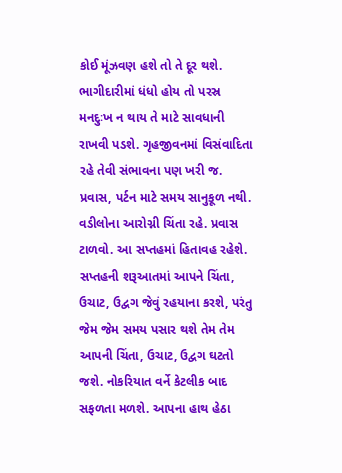કોઈ મૂંઝવણ હશે તો તે દૂર થશે. ભાગીદારીમાં ધંધો હોય તો પરસ્ર મનદુઃખ ન થાય તે માટે સાવધાની રાખવી પડશે. ગૃહજીવનમાં વિસંવાદિતા રહે તેવી સંભાવના પણ ખરી જ. પ્રવાસ, પર્ટન માટે સમય સાનુકૂળ નથી. વડીલોના આરોગ્ની ચિંતા રહે. પ્રવાસ ટાળવો. આ સપ્તહમાં હિતાવહ રહેશે. સપ્તહની શરૂઆતમાં આપને ચિંતા, ઉચાટ, ઉદ્વગ જેવું રહયાના કરશે, પરંતુ જેમ જેમ સમય પસાર થશે તેમ તેમ આપની ચિંતા, ઉચાટ, ઉદ્વગ ઘટતો જશે. નોકરિયાત વર્ને કેટલીક બાદ સફળતા મળશે. આપના હાથ હેઠા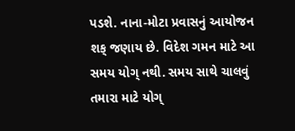પડશે. નાના-મોટા પ્રવાસનું આયોજન શક્ જણાય છે. વિદેશ ગમન માટે આ સમય યોગ્ નથી. સમય સાથે ચાલવું તમારા માટે યોગ્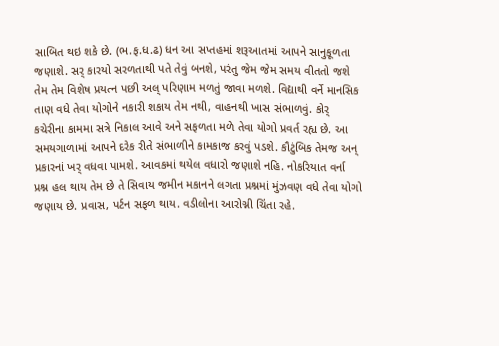સાબિત થઇ શકે છે. (ભ.ફ.ધ.ઢ) ધન આ સપ્તહમાં શરૂઆતમાં આપને સાનુકૂળતા જણાશે. સર્ કારયો સરળતાથી પતે તેવું બનશે, પરંતુ જેમ જેમ સમય વીતતો જશે તેમ તેમ વિશેષ પ્રયત્ન પછી અલ્ પરિણામ મળતું જાવા મળશે. વિદ્યાથી વર્ને માનસિક તાણ વધે તેવા યોગોને નકારી શકાય તેમ નથી, વાહનથી ખાસ સંભાળવું. કોર્ કચેરીના કામમા સત્રે નિકાલ આવે અને સફળતા મળે તેવા યોગો પ્રવર્ત રહ્ય છે. આ સમયગાળામાં આપને દરેક રીતે સંભાળીને કામકાજ કરવું પડશે. કૌટુંબિક તેમજ અન્ પ્રકારનાં ખર્ વધવા પામશે. આવકમાં થયેલ વધારો જણાશે નહિ. નોકરિયાત વર્ના પ્રશ્ન હલ થાય તેમ છે તે સિવાય જમીન મકાનને લગતા પ્રશ્નમાં મુંઝવણ વધે તેવા યોગો જણાય છે. પ્રવાસ, પર્ટન સફળ થાય. વડીલોના આરોગ્ની ચિંતા રહે.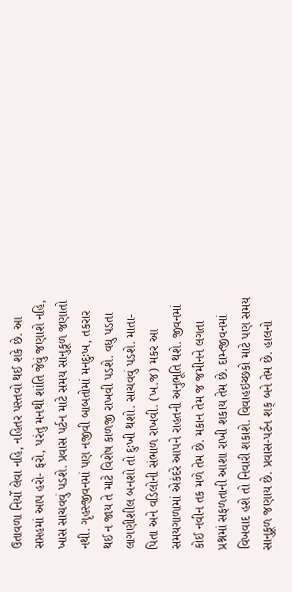ઉતાવળા નિર્યો લેવા નહિ, નહિતર પસ્તવો થઈ શકે છે. આ સપ્તહમાં આપ હરો- ફરો, પરંતુ મનથી શાંતિ જેવું જણાશે નહિ, ખાસ સાચવવું પડશે. પ્રવાસ પર્ટન માટે સમય સાનુકૂળ જણાતો નથી. ગૃહસ્જીવનમાં પણ નજીવી બાબતોમાં મનદુઃખ, તકરાર થઈ ન જાય તે માટે વિશેષ કાળજી રાખવી પડશે. વધુ પડતા લાગણીશીલ બનશો તો દુઃખી થશો. સાચવવું પડશે. માતા-પિતા અને વડિલોની સંભાળ રાખવી. (ખ.જ) મકર આ સમયગાળામાં એકંદરે આપને રાહતની અનુભૂતિ થશે. જીવનમાં કોઈ નવીન તક મળે તેમ છે. મકાન તેમ જ જમીનને લગતા પ્રશ્નમાં સફળતાની આશા રાખી શકાય તેમ છે. દામ્ત્જીવનમાં વિખવાદ હશે તો નિવારી શકાશે. વિવાહઇચ્છકો માટે પણ સમય સાનુકૂળ જણાય છે. પ્રવાસ-પર્ટન શક્ બને તેમ છે. હાલનો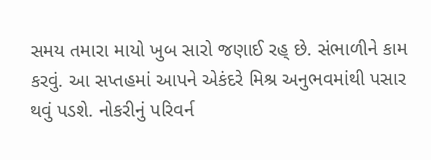સમય તમારા માયો ખુબ સારો જણાઈ રહ્ છે. સંભાળીને કામ કરવું. આ સપ્તહમાં આપને એકંદરે મિશ્ર અનુભવમાંથી પસાર થવું પડશે. નોકરીનું પરિવર્ન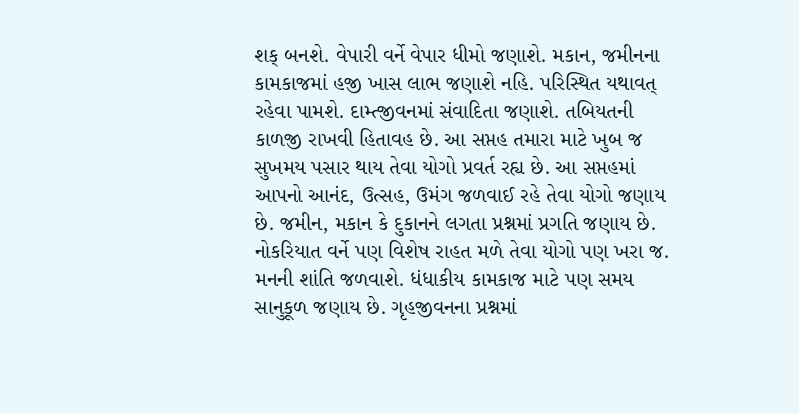શક્ બનશે. વેપારી વર્ને વેપાર ધીમો જણાશે. મકાન, જમીનના કામકાજમાં હજી ખાસ લાભ જણાશે નહિ. પરિસ્થિત યથાવત્ રહેવા પામશે. દામ્ત્જીવનમાં સંવાદિતા જણાશે. તબિયતની કાળજી રાખવી હિતાવહ છે. આ સપ્તહ તમારા માટે ખુબ જ સુખમય પસાર થાય તેવા યોગો પ્રવર્ત રહ્ય છે. આ સપ્તહમાં આપનો આનંદ, ઉત્સહ, ઉમંગ જળવાઈ રહે તેવા યોગો જણાય છે. જમીન, મકાન કે દુકાનને લગતા પ્રશ્નમાં પ્રગતિ જણાય છે. નોકરિયાત વર્ને પણ વિશેષ રાહત મળે તેવા યોગો પણ ખરા જ. મનની શાંતિ જળવાશે. ધંધાકીય કામકાજ માટે પણ સમય સાનુકૂળ જણાય છે. ગૃહજીવનના પ્રશ્નમાં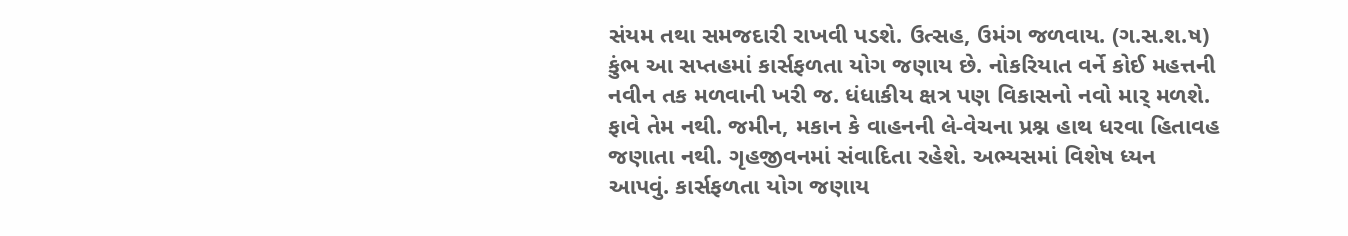સંયમ તથા સમજદારી રાખવી પડશે. ઉત્સહ, ઉમંગ જળવાય. (ગ.સ.શ.ષ) કુંભ આ સપ્તહમાં કાર્સફળતા યોગ જણાય છે. નોકરિયાત વર્ને કોઈ મહત્તની નવીન તક મળવાની ખરી જ. ધંધાકીય ક્ષત્ર પણ વિકાસનો નવો માર્ મળશે. ફાવે તેમ નથી. જમીન, મકાન કે વાહનની લે-વેચના પ્રશ્ન હાથ ધરવા હિતાવહ જણાતા નથી. ગૃહજીવનમાં સંવાદિતા રહેશે. અભ્યસમાં વિશેષ ધ્યન આપવું. કાર્સફળતા યોગ જણાય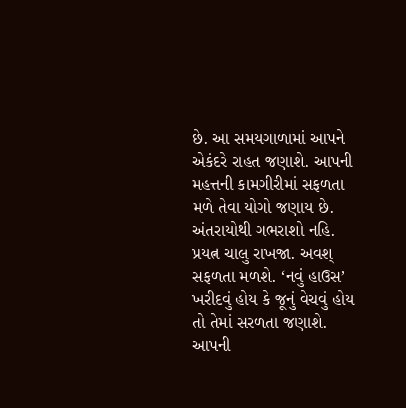છે. આ સમયગાળામાં આપને એકંદરે રાહત જણાશે. આપની મહત્તની કામગીરીમાં સફળતા મળે તેવા યોગો જણાય છે. અંતરાયોથી ગભરાશો નહિ. પ્રયત્ન ચાલુ રાખજા. અવશ્ સફળતા મળશે. ‘નવું હાઉસ’ ખરીદવું હોય કે જૂનું વેચવું હોય તો તેમાં સરળતા જણાશે. આપની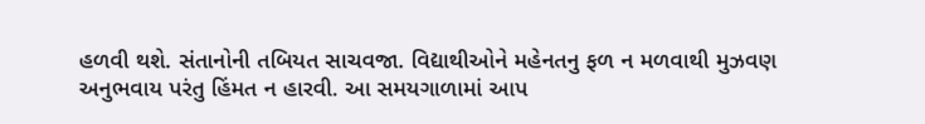હળવી થશે. સંતાનોની તબિયત સાચવજા. વિદ્યાથીઓને મહેનતનુ ફળ ન મળવાથી મુઝવણ અનુભવાય પરંતુ હિંમત ન હારવી. આ સમયગાળામાં આપ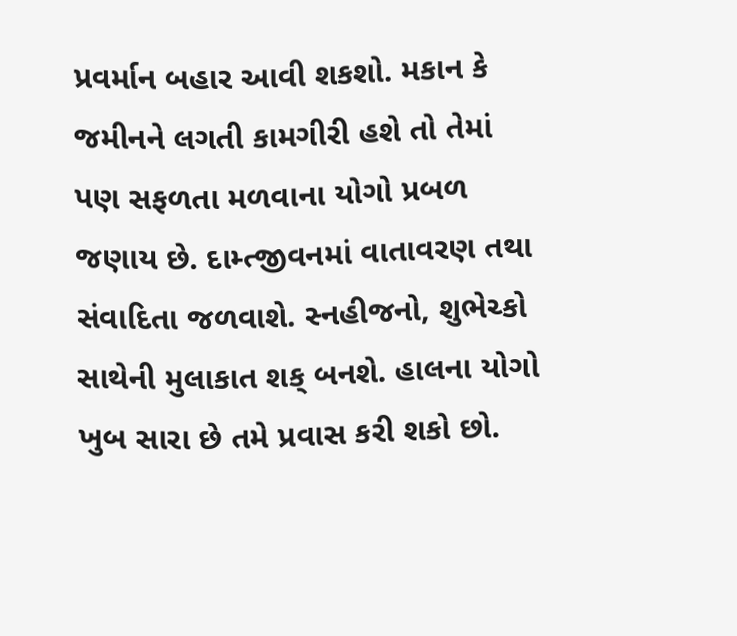પ્રવર્માન બહાર આવી શકશો. મકાન કે જમીનને લગતી કામગીરી હશે તો તેમાં પણ સફળતા મળવાના યોગો પ્રબળ જણાય છે. દામ્ત્જીવનમાં વાતાવરણ તથા સંવાદિતા જળવાશે. સ્નહીજનો, શુભેચ્કો સાથેની મુલાકાત શક્ બનશે. હાલના યોગો ખુબ સારા છે તમે પ્રવાસ કરી શકો છો.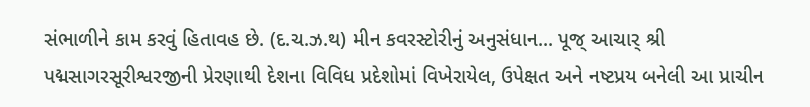સંભાળીને કામ કરવું હિતાવહ છે. (દ.ચ.ઝ.થ) મીન કવરસ્ટોરીનું અનુસંધાન... પૂજ્ આચાર્ શ્રી પદ્મસાગરસૂરીશ્વરજીની પ્રેરણાથી દેશના વિવિધ પ્રદેશોમાં વિખેરાયેલ, ઉપેક્ષત અને નષ્ટપ્રય બનેલી આ પ્રાચીન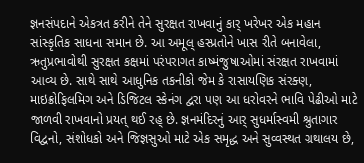જ્ઞનસંપદાને એકત્રત કરીને તેને સુરક્ષત રાખવાનું કાર્ ખરેખર એક મહાન સાંસ્કૃતિક સાધના સમાન છે. આ અમૂલ્ હસ્પ્રતોને ખાસ રીતે બનાવેલા, ઋતુપ્રભાવોથી સુરક્ષત કક્ષમાં પરંપરાગત કાષ્મંજુષાઓમાં સંરક્ષત રાખવામાં આવ્ય છે. સાથે સાથે આધુનિક તકનીકો જેમ કે રાસાયણિક સંરક્ણ, માઇક્રોફિલમિગ અને ડિજિટલ સ્કેનંગ દ્વરા પણ આ ધરોવરને ભાવિ પેઢીઓ માટે જાળવી રાખવાનો પ્રયત્ થઈ રહ્ છે. જ્ઞનમંદિરનું આર્ સુધર્માસ્વમી શ્રુતાગાર વિદ્વનો, સંશોધકો અને જિજ્ઞસુઓ માટે એક સમૃદ્ધ અને સુવ્વસ્થત ગ્રથાલય છે,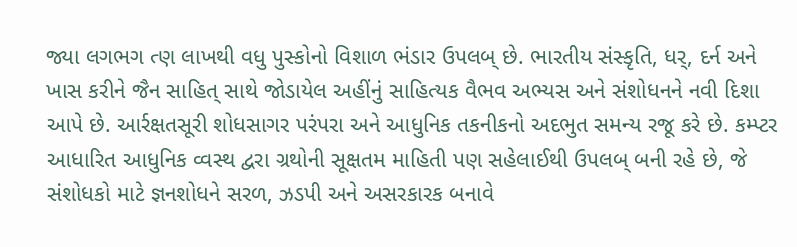જ્યા લગભગ ત્ણ લાખથી વધુ પુસ્કોનો વિશાળ ભંડાર ઉપલબ્ છે. ભારતીય સંસ્કૃતિ, ધર્, દર્ન અને ખાસ કરીને જૈન સાહિત્ સાથે જોડાયેલ અહીંનું સાહિત્યક વૈભવ અભ્યસ અને સંશોધનને નવી દિશા આપે છે. આર્રક્ષતસૂરી શોધસાગર પરંપરા અને આધુનિક તકનીકનો અદભુત સમન્ય રજૂ કરે છે. કમ્પ્ટર આધારિત આધુનિક વ્વસ્થ દ્વરા ગ્રથોની સૂક્ષતમ માહિતી પણ સહેલાઈથી ઉપલબ્ બની રહે છે, જે સંશોધકો માટે જ્ઞનશોધને સરળ, ઝડપી અને અસરકારક બનાવે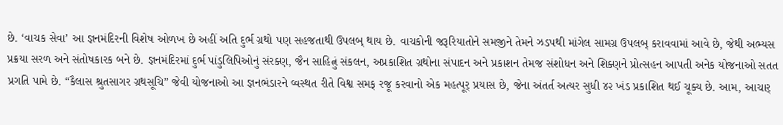છે. ‘વાચક સેવા’ આ જ્ઞનમંદિરની વિશેષ ઓળખ છે અહીં અતિ દુર્ભ ગ્રથો પણ સહજતાથી ઉપલબ્ થાય છે. વાચકોની જરૂરિયાતોને સમજીને તેમને ઝડપથી માંગેલ સામગ્ર ઉપલબ્ કરાવવામાં આવે છે, જેથી અભ્યસ પ્રક્રયા સરળ અને સંતોષકારક બને છે. જ્ઞનમંદિરમાં દુર્ભ પાંડુલિપિઓનું સંરક્ણ, જૈન સાહિત્નું સંકલન, અપ્રકાશિત ગ્રથોના સંપાદન અને પ્રકાશન તેમજ સંશોધન અને શિક્ણને પ્રોત્સહન આપતી અનેક યોજનાઓ સતત પ્રગતિ પામે છે. “કૈલાસ શ્રુતસાગર ગ્રથસૂચિ” જેવી યોજનાઓ આ જ્ઞનભંડારને વ્વસ્થત રીતે વિશ્વ સમક્ રજૂ કરવાનો એક મહત્પૂર્ પ્રયાસ છે, જેના અંતર્ત અત્યર સુધી ૪૨ ખંડ પ્રકાશિત થઈ ચૂક્ય છે. આમ, આચાર્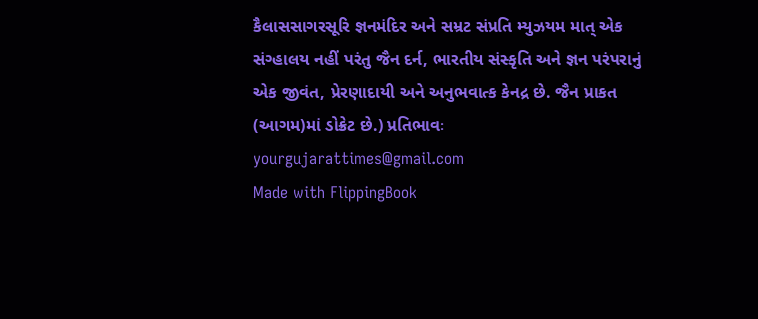કૈલાસસાગરસૂરિ જ્ઞનમંદિર અને સમ્રટ સંપ્રતિ મ્યુઝયમ માત્ એક સંગ્હાલય નહીં પરંતુ જૈન દર્ન, ભારતીય સંસ્કૃતિ અને જ્ઞન પરંપરાનું એક જીવંત, પ્રેરણાદાયી અને અનુભવાત્ક કેનદ્ર છે. જૈન પ્રાકત (આગમ)માં ડોક્રેટ છે.) પ્રતિભાવઃ yourgujarattimes@gmail.com
Made with FlippingBook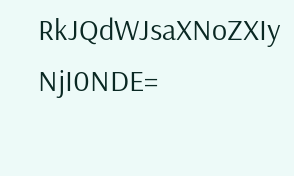RkJQdWJsaXNoZXIy NjI0NDE=